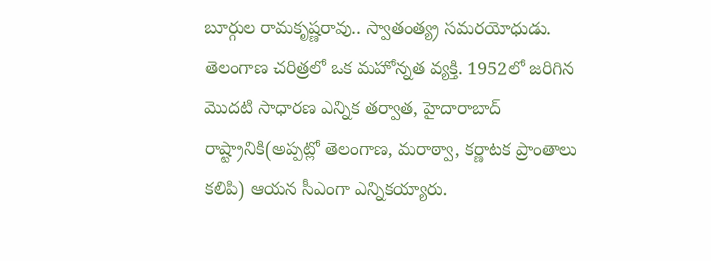బూర్గుల రామకృష్ణరావు.. స్వాతంత్య్ర సమరయోధుడు. తెలంగాణ చరిత్రలో ఒక మహోన్నత వ్యక్తి. 1952లో జరిగిన మొదటి సాధారణ ఎన్నిక తర్వాత, హైదారాబాద్ రాష్ట్రానికి(అప్పట్లో తెలంగాణ, మరాఠ్వా, కర్ణాటక ప్రాంతాలు కలిపి) ఆయన సీఎంగా ఎన్నికయ్యారు.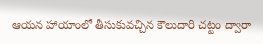ఆయన హాయాంలో తీసుకువచ్చిన కౌలుదారి చట్టం ద్వారా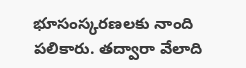భూసంస్కరణలకు నాంది పలికారు. తద్వారా వేలాది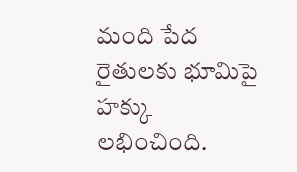మంది పేద రైతులకు భూమిపై హక్కు లభించింది.